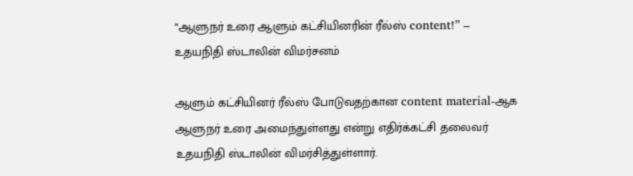“ஆளுநர் உரை ஆளும் கட்சியினரின் ரீல்ஸ் content!” – உதயநிதி ஸ்டாலின் விமர்சனம்

ஆளும் கட்சியினர் ரீல்ஸ் போடுவதற்கான content material-ஆக ஆளுநர் உரை அமைந்துள்ளது என்று எதிர்க்கட்சி தலைவர் உதயநிதி ஸ்டாலின் விமர்சித்துள்ளார்.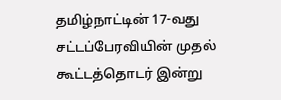தமிழ்நாட்டின் 17-வது சட்டப்பேரவியின் முதல் கூட்டத்தொடர் இன்று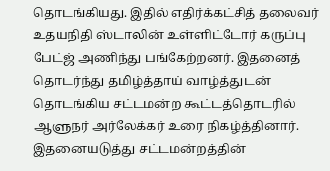தொடங்கியது. இதில் எதிர்க்கட்சித் தலைவர் உதயநிதி ஸ்டாலின் உள்ளிட்டோர் கருப்பு பேட்ஜ் அணிந்து பங்கேற்றனர். இதனைத் தொடர்ந்து தமிழ்த்தாய் வாழ்த்துடன் தொடங்கிய சட்டமன்ற கூட்டத்தொடரில் ஆளுநர் அர்லேக்கர் உரை நிகழ்த்தினார். இதனையடுத்து சட்டமன்றத்தின்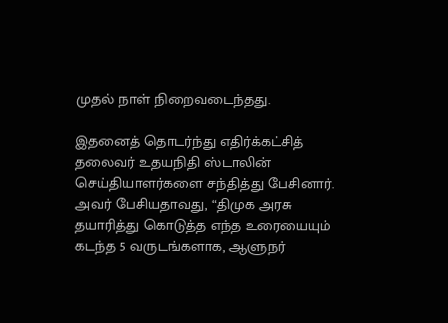முதல் நாள் நிறைவடைந்தது.

இதனைத் தொடர்ந்து எதிர்க்கட்சித் தலைவர் உதயநிதி ஸ்டாலின் செய்தியாளர்களை சந்தித்து பேசினார். அவர் பேசியதாவது, “திமுக அரசு தயாரித்து கொடுத்த எந்த உரையையும் கடந்த 5 வருடங்களாக, ஆளுநர்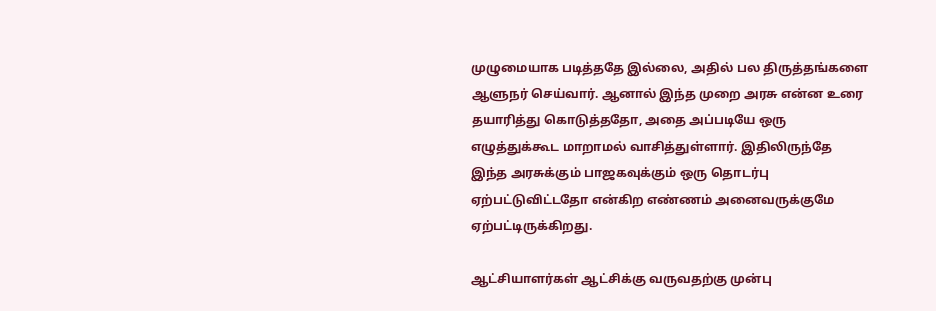முழுமையாக படித்ததே இல்லை, அதில் பல திருத்தங்களை ஆளுநர் செய்வார். ஆனால் இந்த முறை அரசு என்ன உரை தயாரித்து கொடுத்ததோ, அதை அப்படியே ஒரு எழுத்துக்கூட மாறாமல் வாசித்துள்ளார். இதிலிருந்தே இந்த அரசுக்கும் பாஜகவுக்கும் ஒரு தொடர்பு ஏற்பட்டுவிட்டதோ என்கிற எண்ணம் அனைவருக்குமே ஏற்பட்டிருக்கிறது.

ஆட்சியாளர்கள் ஆட்சிக்கு வருவதற்கு முன்பு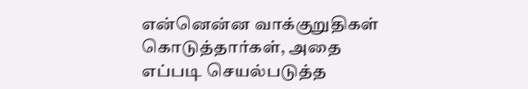என்னென்ன வாக்குறுதிகள் கொடுத்தார்கள், அதை எப்படி செயல்படுத்த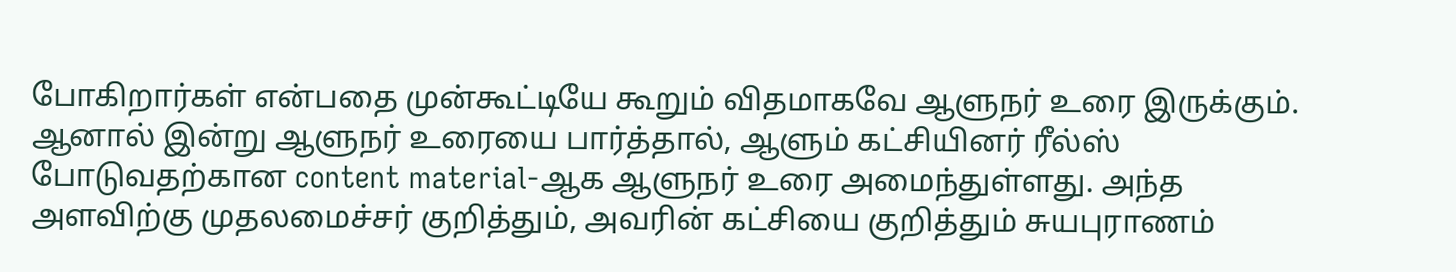போகிறார்கள் என்பதை முன்கூட்டியே கூறும் விதமாகவே ஆளுநர் உரை இருக்கும். ஆனால் இன்று ஆளுநர் உரையை பார்த்தால், ஆளும் கட்சியினர் ரீல்ஸ் போடுவதற்கான content material-ஆக ஆளுநர் உரை அமைந்துள்ளது. அந்த அளவிற்கு முதலமைச்சர் குறித்தும், அவரின் கட்சியை குறித்தும் சுயபுராணம்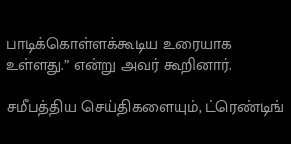பாடிக்கொள்ளக்கூடிய உரையாக உள்ளது.” என்று அவர் கூறினார்.

சமீபத்திய செய்திகளையும், ட்ரெண்டிங்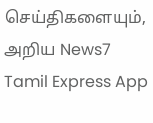செய்திகளையும், அறிய News7 Tamil Express App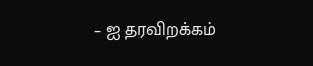– ஐ தரவிறக்கம்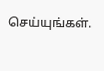செய்யுங்கள்.